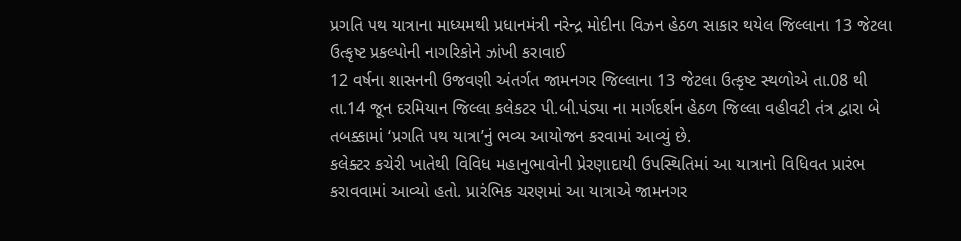પ્રગતિ પથ યાત્રાના માધ્યમથી પ્રધાનમંત્રી નરેન્દ્ર મોદીના વિઝન હેઠળ સાકાર થયેલ જિલ્લાના 13 જેટલા ઉત્કૃષ્ટ પ્રકલ્પોની નાગરિકોને ઝાંખી કરાવાઈ
12 વર્ષના શાસનની ઉજવણી અંતર્ગત જામનગર જિલ્લાના 13 જેટલા ઉત્કૃષ્ટ સ્થળોએ તા.08 થી તા.14 જૂન દરમિયાન જિલ્લા કલેકટર પી.બી.પંડ્યા ના માર્ગદર્શન હેઠળ જિલ્લા વહીવટી તંત્ર દ્વારા બે તબક્કામાં ‘પ્રગતિ પથ યાત્રા’નું ભવ્ય આયોજન કરવામાં આવ્યું છે.
કલેક્ટર કચેરી ખાતેથી વિવિધ મહાનુભાવોની પ્રેરણાદાયી ઉપસ્થિતિમાં આ યાત્રાનો વિધિવત પ્રારંભ કરાવવામાં આવ્યો હતો. પ્રારંભિક ચરણમાં આ યાત્રાએ જામનગર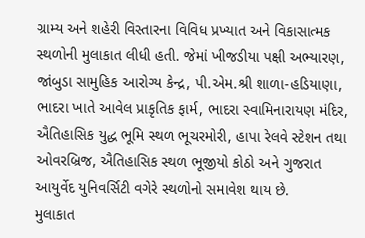ગ્રામ્ય અને શહેરી વિસ્તારના વિવિધ પ્રખ્યાત અને વિકાસાત્મક સ્થળોની મુલાકાત લીધી હતી. જેમાં ખીજડીયા પક્ષી અભ્યારણ, જાંબુડા સામુહિક આરોગ્ય કેન્દ્ર, પી.એમ.શ્રી શાળા-હડિયાણા, ભાદરા ખાતે આવેલ પ્રાકૃતિક ફાર્મ, ભાદરા સ્વામિનારાયણ મંદિર, ઐતિહાસિક યુદ્ધ ભૂમિ સ્થળ ભૂચરમોરી, હાપા રેલવે સ્ટેશન તથા ઓવરબ્રિજ, ઐતિહાસિક સ્થળ ભૂજીયો કોઠો અને ગુજરાત આયુર્વેદ યુનિવર્સિટી વગેરે સ્થળોનો સમાવેશ થાય છે.
મુલાકાત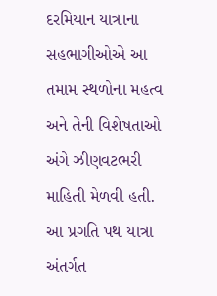દરમિયાન યાત્રાના સહભાગીઓએ આ તમામ સ્થળોના મહત્વ અને તેની વિશેષતાઓ અંગે ઝીણવટભરી માહિતી મેળવી હતી.
આ પ્રગતિ પથ યાત્રા અંતર્ગત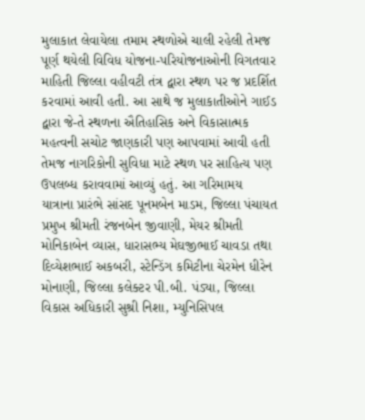મુલાકાત લેવાયેલા તમામ સ્થળોએ ચાલી રહેલી તેમજ પૂર્ણ થયેલી વિવિધ યોજના-પરિયોજનાઓની વિગતવાર માહિતી જિલ્લા વહીવટી તંત્ર દ્વારા સ્થળ પર જ પ્રદર્શિત કરવામાં આવી હતી. આ સાથે જ મુલાકાતીઓને ગાઈડ દ્વારા જે-તે સ્થળના ઐતિહાસિક અને વિકાસાત્મક મહત્વની સચોટ જાણકારી પણ આપવામાં આવી હતી તેમજ નાગરિકોની સુવિધા માટે સ્થળ પર સાહિત્ય પણ ઉપલબ્ધ કરાવવામાં આવ્યું હતું. આ ગરિમામય યાત્રાના પ્રારંભે સાંસદ પૂનમબેન માડમ, જિલ્લા પંચાયત પ્રમુખ શ્રીમતી રંજનબેન જીવાણી, મેયર શ્રીમતી મોનિકાબેન વ્યાસ, ધારાસભ્ય મેઘજીભાઈ ચાવડા તથા દિવ્યેશભાઈ અકબરી, સ્ટેન્ડિંગ કમિટીના ચેરમેન ધીરેન મોનાણી, જિલ્લા કલેક્ટર પી.બી. પંડ્યા, જિલ્લા વિકાસ અધિકારી સુશ્રી નિશા, મ્યુનિસિપલ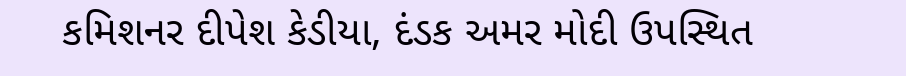કમિશનર દીપેશ કેડીયા, દંડક અમર મોદી ઉપસ્થિત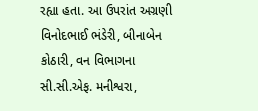રહ્યા હતા. આ ઉપરાંત અગ્રણી વિનોદભાઈ ભંડેરી, બીનાબેન કોઠારી, વન વિભાગના સી.સી.એફ. મનીશ્વરા,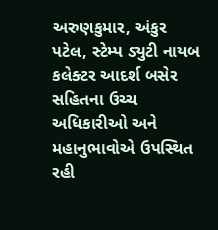અરુણકુમાર, અંકુર પટેલ, સ્ટેમ્પ ડ્યુટી નાયબ કલેક્ટર આદર્શ બસેર સહિતના ઉચ્ચ અધિકારીઓ અને મહાનુભાવોએ ઉપસ્થિત રહી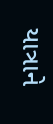યાત્રાને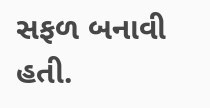સફળ બનાવી હતી.